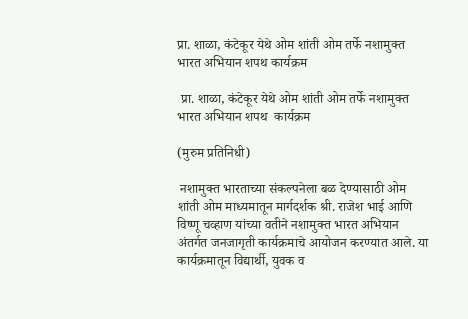प्रा. शाळा, कंटेकूर येथे ओम शांती ओम तर्फे नशामुक्त भारत अभियान शपथ कार्यक्रम

 प्रा. शाळा, कंटेकूर येथे ओम शांती ओम तर्फे नशामुक्त भारत अभियान शपथ  कार्यक्रम

(मुरुम प्रतिनिधी)

 नशामुक्त भारताच्या संकल्पनेला बळ देण्यासाठी ओम शांती ओम माध्यमातून मार्गदर्शक श्री. राजेश भाई आणि विष्णू चव्हाण यांच्या वतीने नशामुक्त भारत अभियान अंतर्गत जनजागृती कार्यक्रमाचे आयोजन करण्यात आले. या कार्यक्रमातून विद्यार्थी, युवक व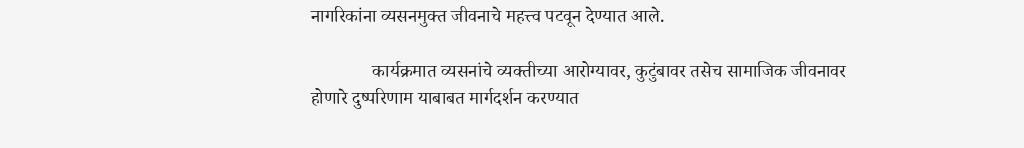नागरिकांना व्यसनमुक्त जीवनाचे महत्त्व पटवून देण्यात आले.

             कार्यक्रमात व्यसनांचे व्यक्तीच्या आरोग्यावर, कुटुंबावर तसेच सामाजिक जीवनावर होणारे दुष्परिणाम याबाबत मार्गदर्शन करण्यात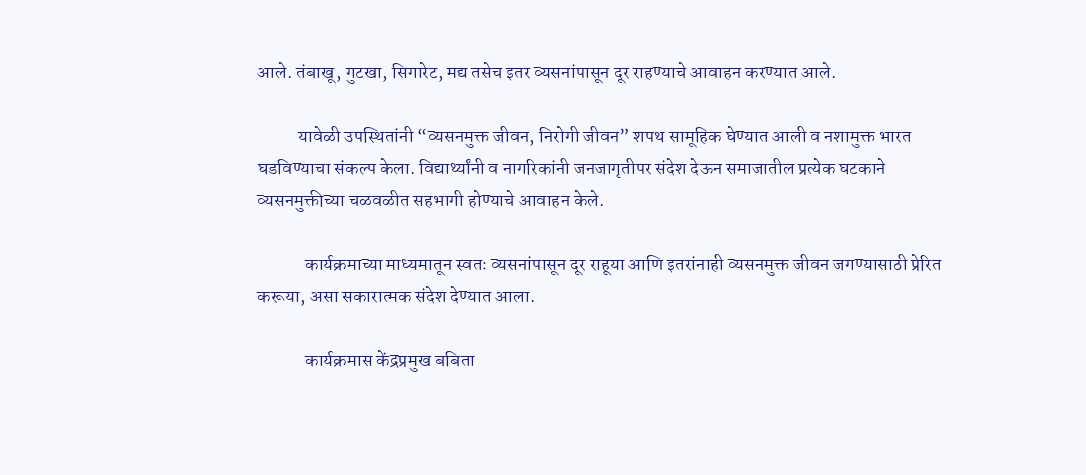आले. तंबाखू, गुटखा, सिगारेट, मद्य तसेच इतर व्यसनांपासून दूर राहण्याचे आवाहन करण्यात आले.

           यावेळी उपस्थितांनी “व्यसनमुक्त जीवन, निरोगी जीवन” शपथ सामूहिक घेण्यात आली व नशामुक्त भारत घडविण्याचा संकल्प केला. विद्यार्थ्यांनी व नागरिकांनी जनजागृतीपर संदेश देऊन समाजातील प्रत्येक घटकाने व्यसनमुक्तीच्या चळवळीत सहभागी होण्याचे आवाहन केले.

             कार्यक्रमाच्या माध्यमातून स्वतः व्यसनांपासून दूर राहूया आणि इतरांनाही व्यसनमुक्त जीवन जगण्यासाठी प्रेरित करूया, असा सकारात्मक संदेश देण्यात आला.

             कार्यक्रमास केंद्रप्रमुख बबिता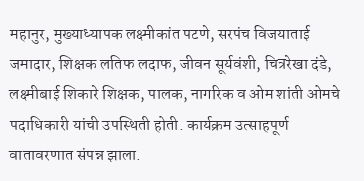महानुर, मुख्याध्यापक लक्ष्मीकांत पटणे, सरपंच विजयाताई जमादार, शिक्षक लतिफ लदाफ, जीवन सूर्यवंशी, चित्ररेखा दंडे, लक्ष्मीबाई शिकारे शिक्षक, पालक, नागरिक व ओम शांती ओमचे पदाधिकारी यांची उपस्थिती होती. कार्यक्रम उत्साहपूर्ण वातावरणात संपन्न झाला.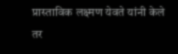प्रास्ताविक लक्ष्मण येवते यांनी केले तर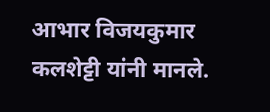आभार विजयकुमार कलशेट्टी यांनी मानले.